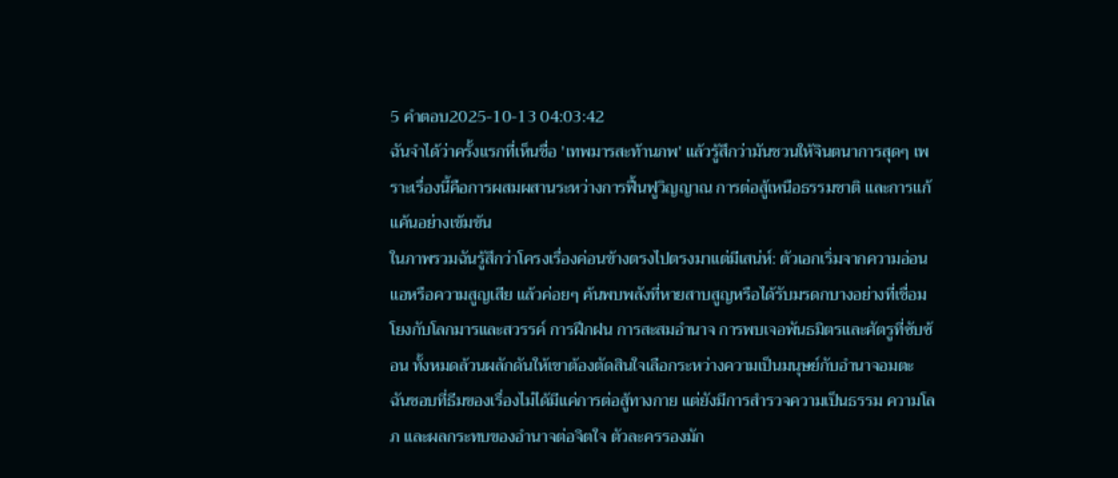5 คำตอบ2025-10-13 04:03:42
ฉันจำได้ว่าครั้งแรกที่เห็นชื่อ 'เทพมารสะท้านภพ' แล้วรู้สึกว่ามันชวนให้จินตนาการสุดๆ เพราะเรื่องนี้คือการผสมผสานระหว่างการฟื้นฟูวิญญาณ การต่อสู้เหนือธรรมชาติ และการแก้แค้นอย่างเข้มข้น
ในภาพรวมฉันรู้สึกว่าโครงเรื่องค่อนข้างตรงไปตรงมาแต่มีเสน่ห์: ตัวเอกเริ่มจากความอ่อนแอหรือความสูญเสีย แล้วค่อยๆ ค้นพบพลังที่หายสาบสูญหรือได้รับมรดกบางอย่างที่เชื่อมโยงกับโลกมารและสวรรค์ การฝึกฝน การสะสมอำนาจ การพบเจอพันธมิตรและศัตรูที่ซับซ้อน ทั้งหมดล้วนผลักดันให้เขาต้องตัดสินใจเลือกระหว่างความเป็นมนุษย์กับอำนาจอมตะ
ฉันชอบที่ธีมของเรื่องไม่ได้มีแค่การต่อสู้ทางกาย แต่ยังมีการสำรวจความเป็นธรรม ความโลภ และผลกระทบของอำนาจต่อจิตใจ ตัวละครรองมัก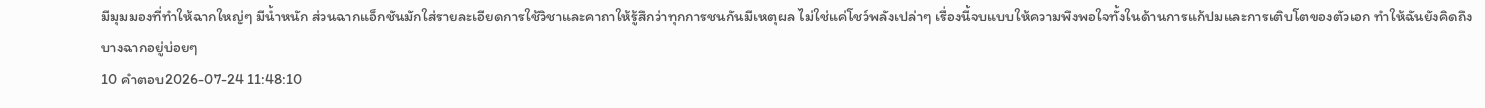มีมุมมองที่ทำให้ฉากใหญ่ๆ มีน้ำหนัก ส่วนฉากแอ็กชันมักใส่รายละเอียดการใช้วิชาและคาถาให้รู้สึกว่าทุกการชนกันมีเหตุผล ไม่ใช่แค่โชว์พลังเปล่าๆ เรื่องนี้จบแบบให้ความพึงพอใจทั้งในด้านการแก้ปมและการเติบโตของตัวเอก ทำให้ฉันยังคิดถึงบางฉากอยู่บ่อยๆ
10 คำตอบ2026-07-24 11:48:10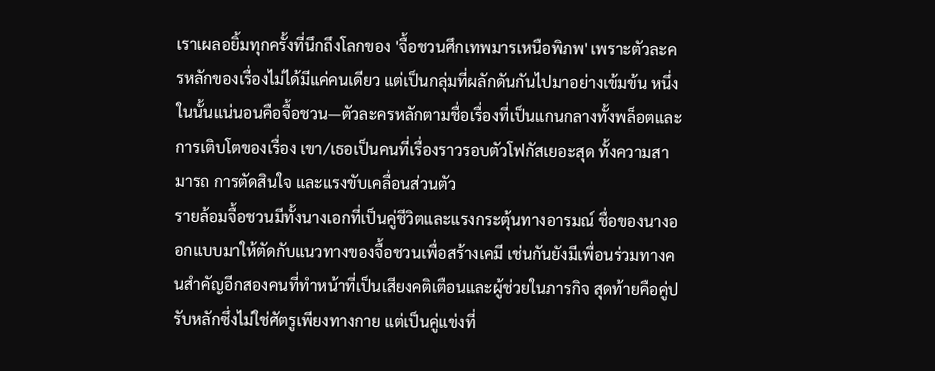เราเผลอยิ้มทุกครั้งที่นึกถึงโลกของ 'จื้อชวนศึกเทพมารเหนือพิภพ' เพราะตัวละครหลักของเรื่องไม่ได้มีแค่คนเดียว แต่เป็นกลุ่มที่ผลักดันกันไปมาอย่างเข้มข้น หนึ่งในนั้นแน่นอนคือจื้อชวน—ตัวละครหลักตามชื่อเรื่องที่เป็นแกนกลางทั้งพล็อตและการเติบโตของเรื่อง เขา/เธอเป็นคนที่เรื่องราวรอบตัวโฟกัสเยอะสุด ทั้งความสามารถ การตัดสินใจ และแรงขับเคลื่อนส่วนตัว
รายล้อมจื้อชวนมีทั้งนางเอกที่เป็นคู่ชีวิตและแรงกระตุ้นทางอารมณ์ ชื่อของนางออกแบบมาให้ตัดกับแนวทางของจื้อชวนเพื่อสร้างเคมี เช่นกันยังมีเพื่อนร่วมทางคนสำคัญอีกสองคนที่ทำหน้าที่เป็นเสียงคติเตือนและผู้ช่วยในภารกิจ สุดท้ายคือคู่ปรับหลักซึ่งไม่ใช่ศัตรูเพียงทางกาย แต่เป็นคู่แข่งที่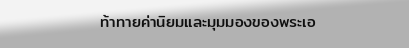ท้าทายค่านิยมและมุมมองของพระเอ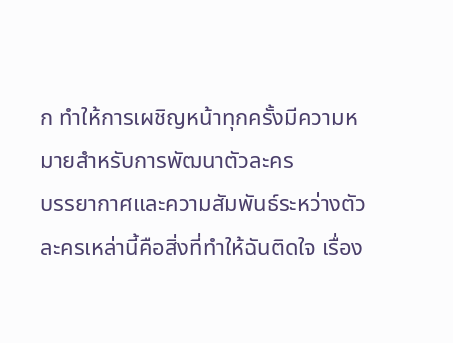ก ทำให้การเผชิญหน้าทุกครั้งมีความหมายสำหรับการพัฒนาตัวละคร
บรรยากาศและความสัมพันธ์ระหว่างตัวละครเหล่านี้คือสิ่งที่ทำให้ฉันติดใจ เรื่อง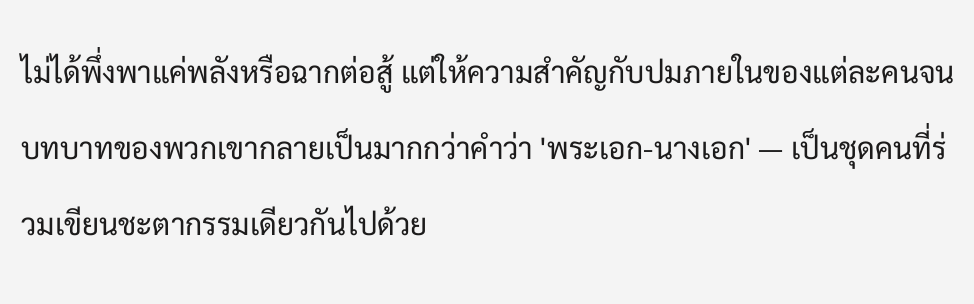ไม่ได้พึ่งพาแค่พลังหรือฉากต่อสู้ แต่ให้ความสำคัญกับปมภายในของแต่ละคนจนบทบาทของพวกเขากลายเป็นมากกว่าคำว่า 'พระเอก-นางเอก' — เป็นชุดคนที่ร่วมเขียนชะตากรรมเดียวกันไปด้วย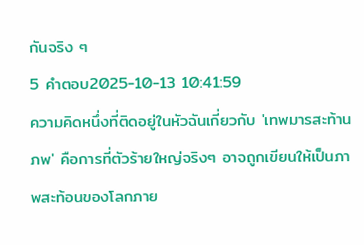กันจริง ๆ
5 คำตอบ2025-10-13 10:41:59
ความคิดหนึ่งที่ติดอยู่ในหัวฉันเกี่ยวกับ 'เทพมารสะท้านภพ' คือการที่ตัวร้ายใหญ่จริงๆ อาจถูกเขียนให้เป็นภาพสะท้อนของโลกภาย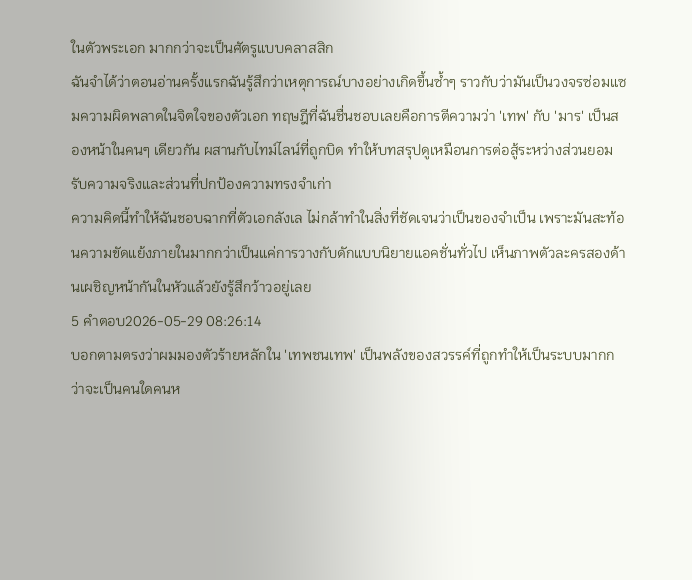ในตัวพระเอก มากกว่าจะเป็นศัตรูแบบคลาสสิก
ฉันจำได้ว่าตอนอ่านครั้งแรกฉันรู้สึกว่าเหตุการณ์บางอย่างเกิดขึ้นซ้ำๆ ราวกับว่ามันเป็นวงจรซ่อมแซมความผิดพลาดในจิตใจของตัวเอก ทฤษฎีที่ฉันชื่นชอบเลยคือการตีความว่า 'เทพ' กับ 'มาร' เป็นสองหน้าในคนๆ เดียวกัน ผสานกับไทม์ไลน์ที่ถูกบิด ทำให้บทสรุปดูเหมือนการต่อสู้ระหว่างส่วนยอมรับความจริงและส่วนที่ปกป้องความทรงจำเก่า
ความคิดนี้ทำให้ฉันชอบฉากที่ตัวเอกลังเล ไม่กล้าทำในสิ่งที่ชัดเจนว่าเป็นของจำเป็น เพราะมันสะท้อนความขัดแย้งภายในมากกว่าเป็นแค่การวางกับดักแบบนิยายแอคชั่นทั่วไป เห็นภาพตัวละครสองด้านเผชิญหน้ากันในหัวแล้วยังรู้สึกว้าวอยู่เลย
5 คำตอบ2026-05-29 08:26:14
บอกตามตรงว่าผมมองตัวร้ายหลักใน 'เทพชนเทพ' เป็นพลังของสวรรค์ที่ถูกทำให้เป็นระบบมากกว่าจะเป็นคนใดคนห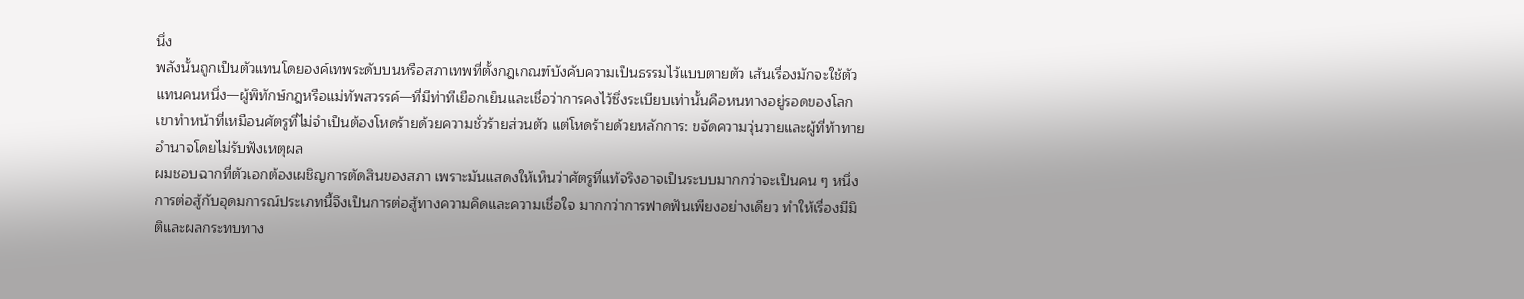นึ่ง
พลังนั้นถูกเป็นตัวแทนโดยองค์เทพระดับบนหรือสภาเทพที่ตั้งกฎเกณฑ์บังคับความเป็นธรรมไว้แบบตายตัว เส้นเรื่องมักจะใช้ตัวแทนคนหนึ่ง—ผู้พิทักษ์กฎหรือแม่ทัพสวรรค์—ที่มีท่าทีเยือกเย็นและเชื่อว่าการคงไว้ซึ่งระเบียบเท่านั้นคือหนทางอยู่รอดของโลก เขาทำหน้าที่เหมือนศัตรูที่ไม่จำเป็นต้องโหดร้ายด้วยความชั่วร้ายส่วนตัว แต่โหดร้ายด้วยหลักการ: ขจัดความวุ่นวายและผู้ที่ท้าทายอำนาจโดยไม่รับฟังเหตุผล
ผมชอบฉากที่ตัวเอกต้องเผชิญการตัดสินของสภา เพราะมันแสดงให้เห็นว่าศัตรูที่แท้จริงอาจเป็นระบบมากกว่าจะเป็นคน ๆ หนึ่ง การต่อสู้กับอุดมการณ์ประเภทนี้จึงเป็นการต่อสู้ทางความคิดและความเชื่อใจ มากกว่าการฟาดฟันเพียงอย่างเดียว ทำให้เรื่องมีมิติและผลกระทบทาง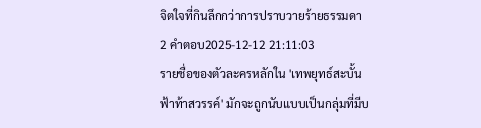จิตใจที่กินลึกกว่าการปราบวายร้ายธรรมดา
2 คำตอบ2025-12-12 21:11:03
รายชื่อของตัวละครหลักใน 'เทพยุทธ์สะบั้นฟ้าท้าสวรรค์' มักจะถูกนับแบบเป็นกลุ่มที่มีบ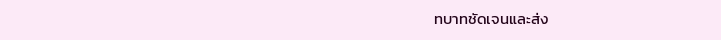ทบาทชัดเจนและส่ง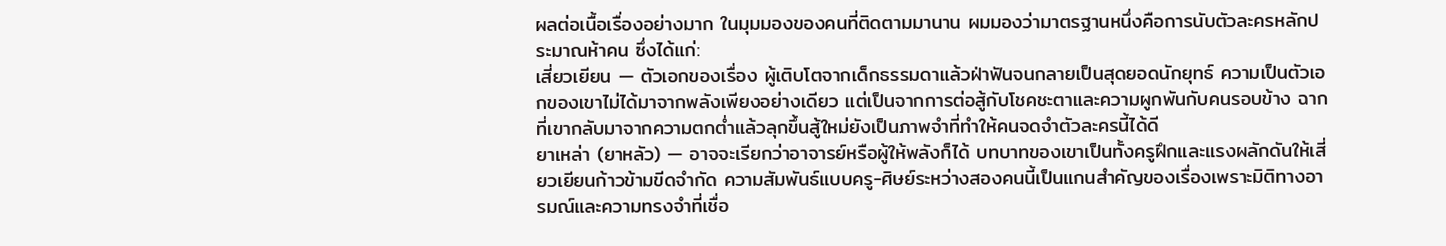ผลต่อเนื้อเรื่องอย่างมาก ในมุมมองของคนที่ติดตามมานาน ผมมองว่ามาตรฐานหนึ่งคือการนับตัวละครหลักประมาณห้าคน ซึ่งได้แก่:
เสี่ยวเยียน — ตัวเอกของเรื่อง ผู้เติบโตจากเด็กธรรมดาแล้วฝ่าฟันจนกลายเป็นสุดยอดนักยุทธ์ ความเป็นตัวเอกของเขาไม่ได้มาจากพลังเพียงอย่างเดียว แต่เป็นจากการต่อสู้กับโชคชะตาและความผูกพันกับคนรอบข้าง ฉากที่เขากลับมาจากความตกต่ำแล้วลุกขึ้นสู้ใหม่ยังเป็นภาพจำที่ทำให้คนจดจำตัวละครนี้ได้ดี
ยาเหล่า (ยาหลัว) — อาจจะเรียกว่าอาจารย์หรือผู้ให้พลังก็ได้ บทบาทของเขาเป็นทั้งครูฝึกและแรงผลักดันให้เสี่ยวเยียนก้าวข้ามขีดจำกัด ความสัมพันธ์แบบครู-ศิษย์ระหว่างสองคนนี้เป็นแกนสำคัญของเรื่องเพราะมิติทางอารมณ์และความทรงจำที่เชื่อ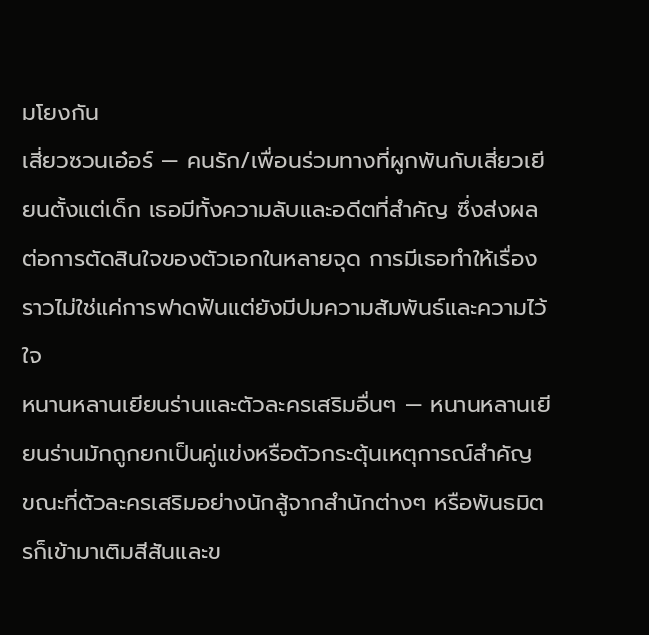มโยงกัน
เสี่ยวซวนเอ๋อร์ — คนรัก/เพื่อนร่วมทางที่ผูกพันกับเสี่ยวเยียนตั้งแต่เด็ก เธอมีทั้งความลับและอดีตที่สำคัญ ซึ่งส่งผลต่อการตัดสินใจของตัวเอกในหลายจุด การมีเธอทำให้เรื่องราวไม่ใช่แค่การฟาดฟันแต่ยังมีปมความสัมพันธ์และความไว้ใจ
หนานหลานเยียนร่านและตัวละครเสริมอื่นๆ — หนานหลานเยียนร่านมักถูกยกเป็นคู่แข่งหรือตัวกระตุ้นเหตุการณ์สำคัญ ขณะที่ตัวละครเสริมอย่างนักสู้จากสำนักต่างๆ หรือพันธมิตรก็เข้ามาเติมสีสันและข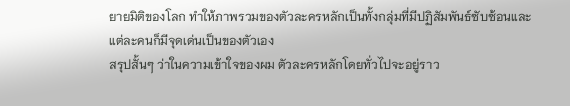ยายมิติของโลก ทำให้ภาพรวมของตัวละครหลักเป็นทั้งกลุ่มที่มีปฏิสัมพันธ์ซับซ้อนและแต่ละคนก็มีจุดเด่นเป็นของตัวเอง
สรุปสั้นๆ ว่าในความเข้าใจของผม ตัวละครหลักโดยทั่วไปจะอยู่ราว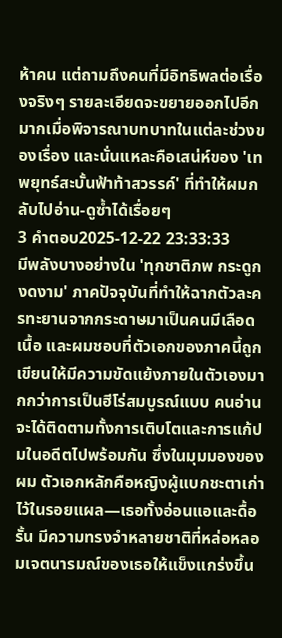ห้าคน แต่ถามถึงคนที่มีอิทธิพลต่อเรื่องจริงๆ รายละเอียดจะขยายออกไปอีกมากเมื่อพิจารณาบทบาทในแต่ละช่วงของเรื่อง และนั่นแหละคือเสน่ห์ของ 'เทพยุทธ์สะบั้นฟ้าท้าสวรรค์' ที่ทำให้ผมกลับไปอ่าน-ดูซ้ำได้เรื่อยๆ
3 คำตอบ2025-12-22 23:33:33
มีพลังบางอย่างใน 'ทุกชาติภพ กระดูกงดงาม' ภาคปัจจุบันที่ทำให้ฉากตัวละครทะยานจากกระดาษมาเป็นคนมีเลือดเนื้อ และผมชอบที่ตัวเอกของภาคนี้ถูกเขียนให้มีความขัดแย้งภายในตัวเองมากกว่าการเป็นฮีโร่สมบูรณ์แบบ คนอ่านจะได้ติดตามทั้งการเติบโตและการแก้ปมในอดีตไปพร้อมกัน ซึ่งในมุมมองของผม ตัวเอกหลักคือหญิงผู้แบกชะตาเก่าไว้ในรอยแผล—เธอทั้งอ่อนแอและดื้อรั้น มีความทรงจำหลายชาติที่หล่อหลอมเจตนารมณ์ของเธอให้แข็งแกร่งขึ้น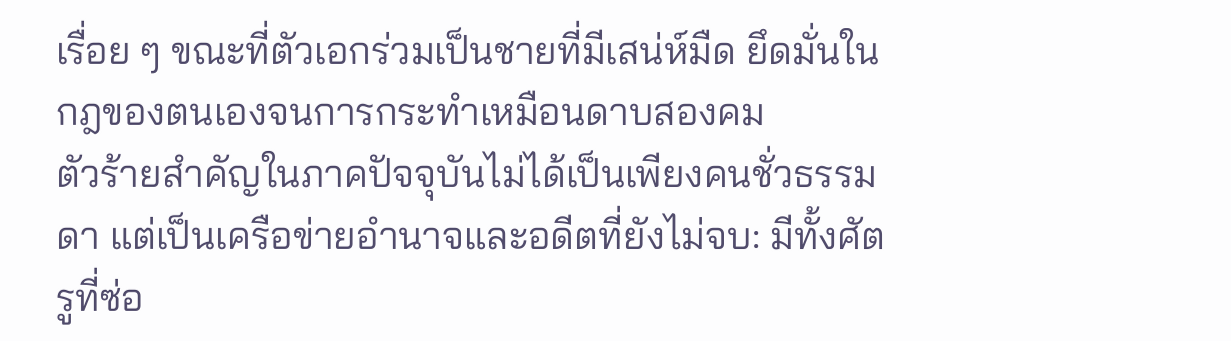เรื่อย ๆ ขณะที่ตัวเอกร่วมเป็นชายที่มีเสน่ห์มืด ยึดมั่นในกฎของตนเองจนการกระทำเหมือนดาบสองคม
ตัวร้ายสำคัญในภาคปัจจุบันไม่ได้เป็นเพียงคนชั่วธรรมดา แต่เป็นเครือข่ายอำนาจและอดีตที่ยังไม่จบ: มีทั้งศัตรูที่ซ่อ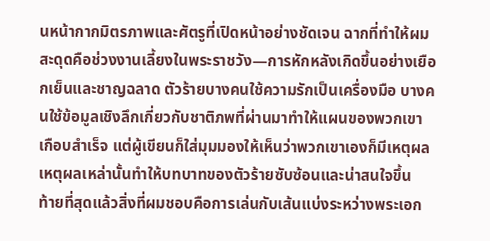นหน้ากากมิตรภาพและศัตรูที่เปิดหน้าอย่างชัดเจน ฉากที่ทำให้ผมสะดุดคือช่วงงานเลี้ยงในพระราชวัง—การหักหลังเกิดขึ้นอย่างเยือกเย็นและชาญฉลาด ตัวร้ายบางคนใช้ความรักเป็นเครื่องมือ บางคนใช้ข้อมูลเชิงลึกเกี่ยวกับชาติภพที่ผ่านมาทำให้แผนของพวกเขาเกือบสำเร็จ แต่ผู้เขียนก็ใส่มุมมองให้เห็นว่าพวกเขาเองก็มีเหตุผล เหตุผลเหล่านั้นทำให้บทบาทของตัวร้ายซับซ้อนและน่าสนใจขึ้น
ท้ายที่สุดแล้วสิ่งที่ผมชอบคือการเล่นกับเส้นแบ่งระหว่างพระเอก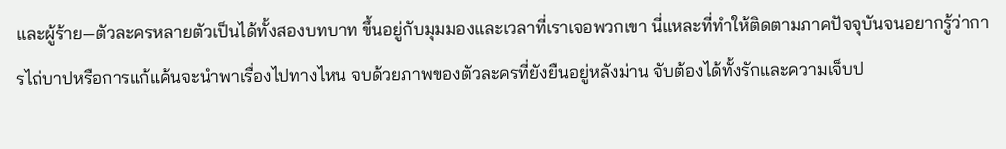และผู้ร้าย—ตัวละครหลายตัวเป็นได้ทั้งสองบทบาท ขึ้นอยู่กับมุมมองและเวลาที่เราเจอพวกเขา นี่แหละที่ทำให้ติดตามภาคปัจจุบันจนอยากรู้ว่าการไถ่บาปหรือการแก้แค้นจะนำพาเรื่องไปทางไหน จบด้วยภาพของตัวละครที่ยังยืนอยู่หลังม่าน จับต้องได้ทั้งรักและความเจ็บป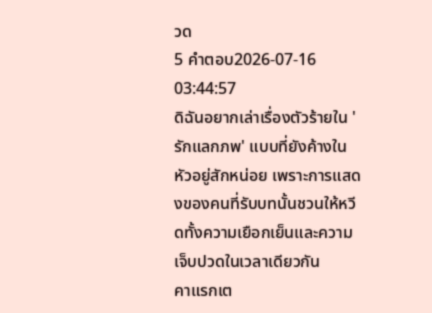วด
5 คำตอบ2026-07-16 03:44:57
ดิฉันอยากเล่าเรื่องตัวร้ายใน 'รักแลกภพ' แบบที่ยังค้างในหัวอยู่สักหน่อย เพราะการแสดงของคนที่รับบทนั้นชวนให้หวีดทั้งความเยือกเย็นและความเจ็บปวดในเวลาเดียวกัน
คาแรกเต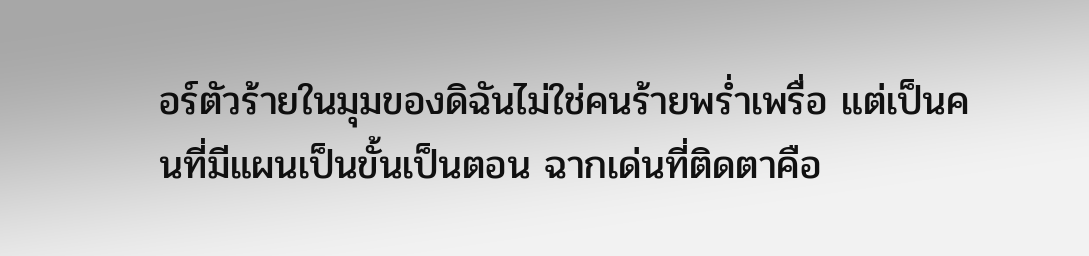อร์ตัวร้ายในมุมของดิฉันไม่ใช่คนร้ายพร่ำเพรื่อ แต่เป็นคนที่มีแผนเป็นขั้นเป็นตอน ฉากเด่นที่ติดตาคือ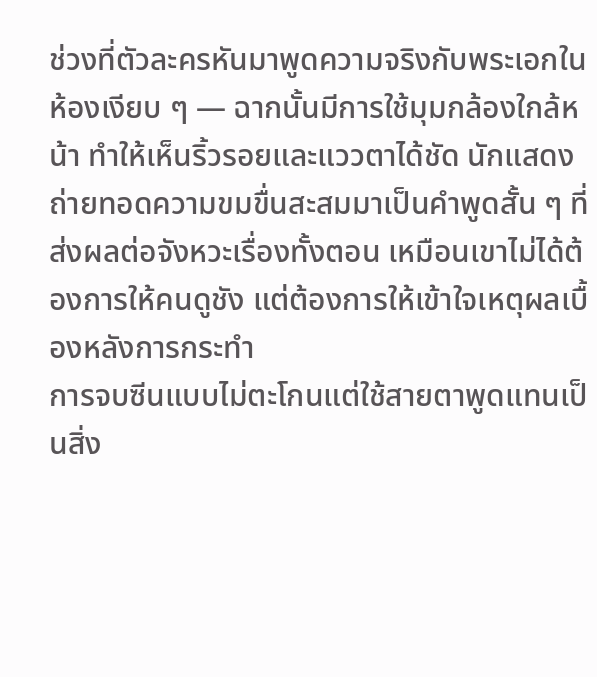ช่วงที่ตัวละครหันมาพูดความจริงกับพระเอกในห้องเงียบ ๆ — ฉากนั้นมีการใช้มุมกล้องใกล้หน้า ทำให้เห็นริ้วรอยและแววตาได้ชัด นักแสดงถ่ายทอดความขมขื่นสะสมมาเป็นคำพูดสั้น ๆ ที่ส่งผลต่อจังหวะเรื่องทั้งตอน เหมือนเขาไม่ได้ต้องการให้คนดูชัง แต่ต้องการให้เข้าใจเหตุผลเบื้องหลังการกระทำ
การจบซีนแบบไม่ตะโกนแต่ใช้สายตาพูดแทนเป็นสิ่ง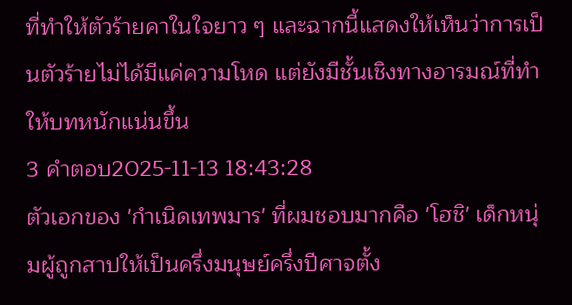ที่ทำให้ตัวร้ายคาในใจยาว ๆ และฉากนี้แสดงให้เห็นว่าการเป็นตัวร้ายไม่ได้มีแค่ความโหด แต่ยังมีชั้นเชิงทางอารมณ์ที่ทำให้บทหนักแน่นขึ้น
3 คำตอบ2025-11-13 18:43:28
ตัวเอกของ 'กำเนิดเทพมาร' ที่ผมชอบมากคือ 'โฮชิ' เด็กหนุ่มผู้ถูกสาปให้เป็นครึ่งมนุษย์ครึ่งปีศาจตั้ง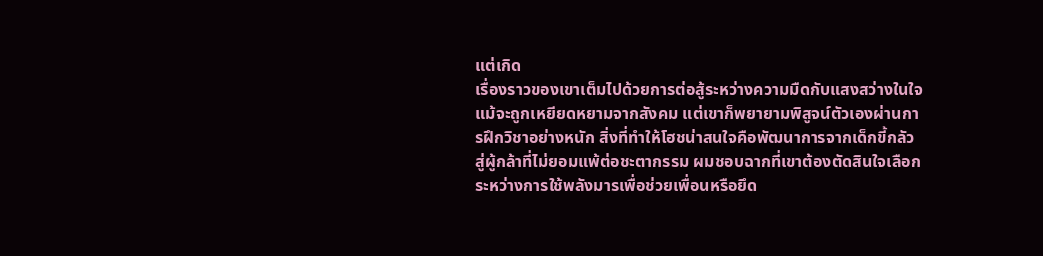แต่เกิด
เรื่องราวของเขาเต็มไปด้วยการต่อสู้ระหว่างความมืดกับแสงสว่างในใจ แม้จะถูกเหยียดหยามจากสังคม แต่เขาก็พยายามพิสูจน์ตัวเองผ่านการฝึกวิชาอย่างหนัก สิ่งที่ทำให้โฮชน่าสนใจคือพัฒนาการจากเด็กขี้กลัวสู่ผู้กล้าที่ไม่ยอมแพ้ต่อชะตากรรม ผมชอบฉากที่เขาต้องตัดสินใจเลือกระหว่างการใช้พลังมารเพื่อช่วยเพื่อนหรือยึด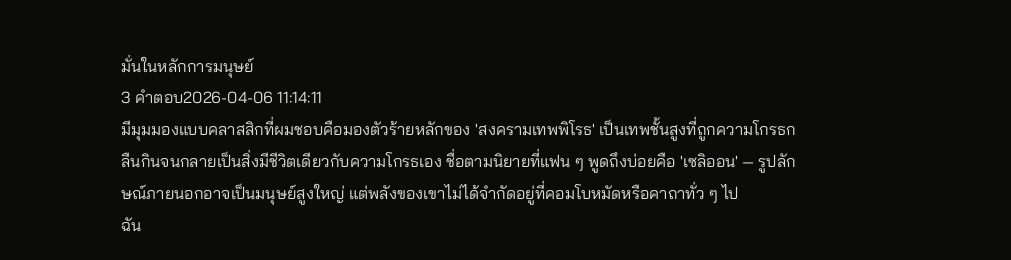มั่นในหลักการมนุษย์
3 คำตอบ2026-04-06 11:14:11
มีมุมมองแบบคลาสสิกที่ผมชอบคือมองตัวร้ายหลักของ 'สงครามเทพพิโรธ' เป็นเทพชั้นสูงที่ถูกความโกรธกลืนกินจนกลายเป็นสิ่งมีชีวิตเดียวกับความโกรธเอง ชื่อตามนิยายที่แฟน ๆ พูดถึงบ่อยคือ 'เซลิออน' — รูปลักษณ์ภายนอกอาจเป็นมนุษย์สูงใหญ่ แต่พลังของเขาไม่ได้จำกัดอยู่ที่คอมโบหมัดหรือคาถาทั่ว ๆ ไป
ฉัน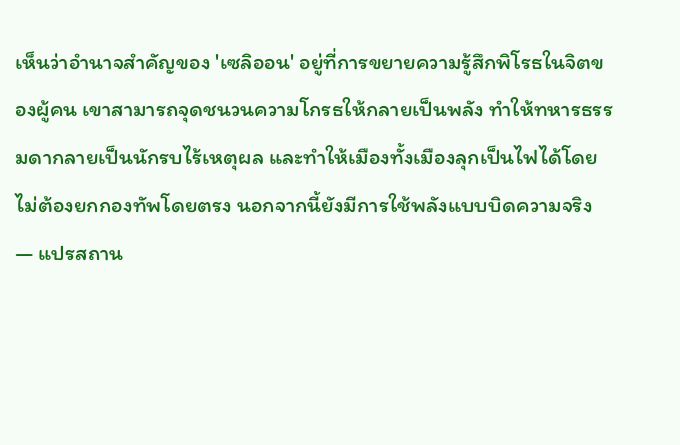เห็นว่าอำนาจสำคัญของ 'เซลิออน' อยู่ที่การขยายความรู้สึกพิโรธในจิตของผู้คน เขาสามารถจุดชนวนความโกรธให้กลายเป็นพลัง ทำให้ทหารธรรมดากลายเป็นนักรบไร้เหตุผล และทำให้เมืองทั้งเมืองลุกเป็นไฟได้โดยไม่ต้องยกกองทัพโดยตรง นอกจากนี้ยังมีการใช้พลังแบบบิดความจริง — แปรสถาน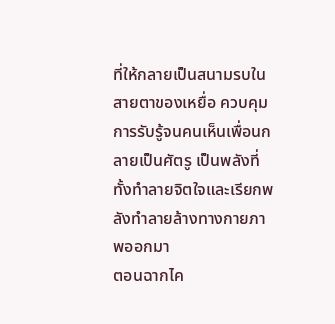ที่ให้กลายเป็นสนามรบในสายตาของเหยื่อ ควบคุมการรับรู้จนคนเห็นเพื่อนกลายเป็นศัตรู เป็นพลังที่ทั้งทำลายจิตใจและเรียกพลังทำลายล้างทางกายภาพออกมา
ตอนฉากไค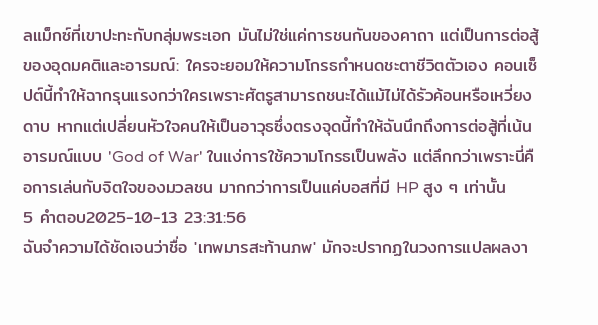ลแม็กซ์ที่เขาปะทะกับกลุ่มพระเอก มันไม่ใช่แค่การชนกันของคาถา แต่เป็นการต่อสู้ของอุดมคติและอารมณ์: ใครจะยอมให้ความโกรธกำหนดชะตาชีวิตตัวเอง คอนเซ็ปต์นี้ทำให้ฉากรุนแรงกว่าใครเพราะศัตรูสามารถชนะได้แม้ไม่ได้รัวค้อนหรือเหวี่ยงดาบ หากแต่เปลี่ยนหัวใจคนให้เป็นอาวุธซึ่งตรงจุดนี้ทำให้ฉันนึกถึงการต่อสู้ที่เน้นอารมณ์แบบ 'God of War' ในแง่การใช้ความโกรธเป็นพลัง แต่ลึกกว่าเพราะนี่คือการเล่นกับจิตใจของมวลชน มากกว่าการเป็นแค่บอสที่มี HP สูง ๆ เท่านั้น
5 คำตอบ2025-10-13 23:31:56
ฉันจำความได้ชัดเจนว่าชื่อ 'เทพมารสะท้านภพ' มักจะปรากฏในวงการแปลผลงา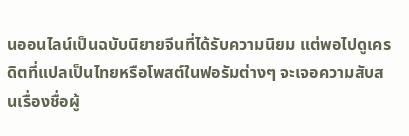นออนไลน์เป็นฉบับนิยายจีนที่ได้รับความนิยม แต่พอไปดูเครดิตที่แปลเป็นไทยหรือโพสต์ในฟอรัมต่างๆ จะเจอความสับสนเรื่องชื่อผู้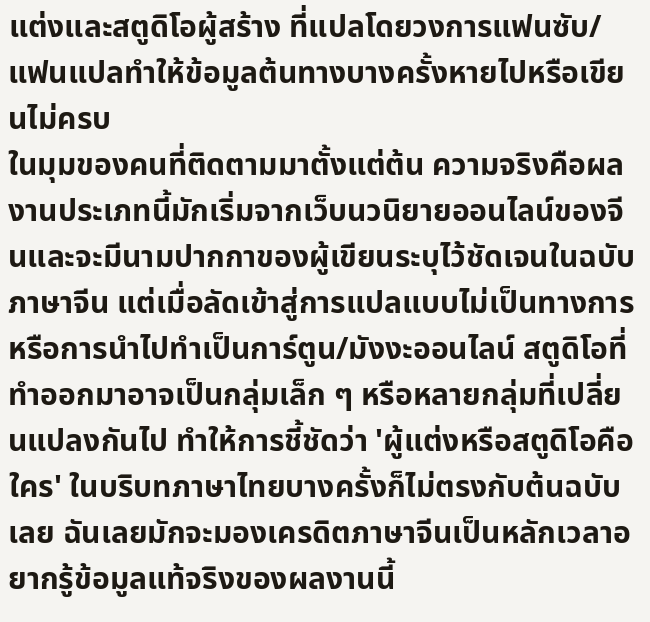แต่งและสตูดิโอผู้สร้าง ที่แปลโดยวงการแฟนซับ/แฟนแปลทำให้ข้อมูลต้นทางบางครั้งหายไปหรือเขียนไม่ครบ
ในมุมของคนที่ติดตามมาตั้งแต่ต้น ความจริงคือผลงานประเภทนี้มักเริ่มจากเว็บนวนิยายออนไลน์ของจีนและจะมีนามปากกาของผู้เขียนระบุไว้ชัดเจนในฉบับภาษาจีน แต่เมื่อลัดเข้าสู่การแปลแบบไม่เป็นทางการหรือการนำไปทำเป็นการ์ตูน/มังงะออนไลน์ สตูดิโอที่ทำออกมาอาจเป็นกลุ่มเล็ก ๆ หรือหลายกลุ่มที่เปลี่ยนแปลงกันไป ทำให้การชี้ชัดว่า 'ผู้แต่งหรือสตูดิโอคือใคร' ในบริบทภาษาไทยบางครั้งก็ไม่ตรงกับต้นฉบับเลย ฉันเลยมักจะมองเครดิตภาษาจีนเป็นหลักเวลาอยากรู้ข้อมูลแท้จริงของผลงานนี้